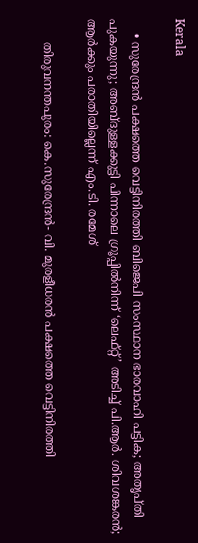Kerala

    • സുരേന്ദ്രന്‍ പക്ഷത്തെ വെട്ടിനിരത്തി ബിജെപി സംസ്ഥാന ഭാരവാഹി പട്ടിക; അതൃപ്തി പുകയുന്നു; അബ്ദുള്ളക്കുട്ടി പിന്നാലെ ഗ്രൂപ്പില്‍നിന്ന് ‘ലെഫ്റ്റ്’ അടിച്ച് പി.ആര്‍. ശിവശങ്കരന്‍; ആര്‍ക്കും പരാതിയില്ലെന്ന് എം.ടി. രമേശ്

      തിരുവനന്തപുരം: കെ.സുരേന്ദ്രന്‍- വി. മുരളീധരന്‍ പക്ഷത്തെ വെട്ടിനിരത്തി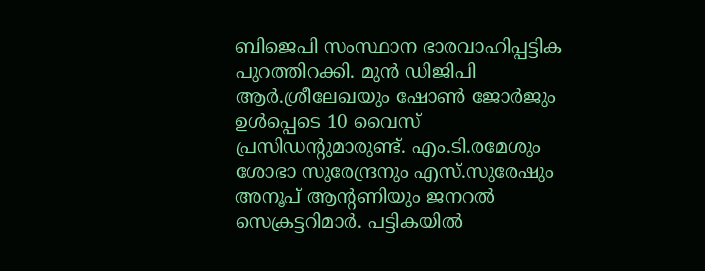ബിജെപി സംസ്ഥാന ഭാരവാഹിപ്പട്ടിക പുറത്തിറക്കി. മുന്‍ ഡിജിപി ആര്‍.ശ്രീലേഖയും ഷോണ്‍ ജോര്‍ജും ഉള്‍പ്പെടെ 10 വൈസ് പ്രസിഡന്റുമാരുണ്ട്. എം.ടി.രമേശും ശോഭാ സുരേന്ദ്രനും എസ്.സുരേഷും അനൂപ് ആന്റണിയും ജനറല്‍ സെക്രട്ടറിമാര്‍. പട്ടികയില്‍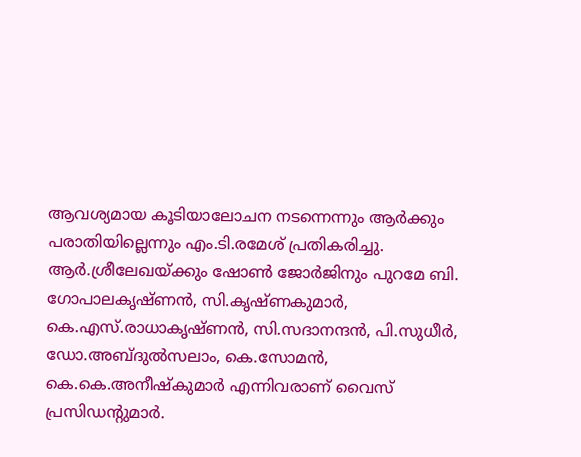ആവശ്യമായ കൂടിയാലോചന നടന്നെന്നും ആര്‍ക്കും പരാതിയില്ലെന്നും എം.ടി.രമേശ് പ്രതികരിച്ചു. ആര്‍.ശ്രീലേഖയ്ക്കും ഷോണ്‍ ജോര്‍ജിനും പുറമേ ബി. ഗോപാലകൃഷ്ണന്‍, സി.കൃഷ്ണകുമാര്‍, കെ.എസ്.രാധാകൃഷ്ണന്‍, സി.സദാനന്ദന്‍, പി.സുധീര്‍, ഡോ.അബ്ദുല്‍സലാം, കെ.സോമന്‍, കെ.കെ.അനീഷ്‌കുമാര്‍ എന്നിവരാണ് വൈസ് പ്രസിഡന്റുമാര്‍.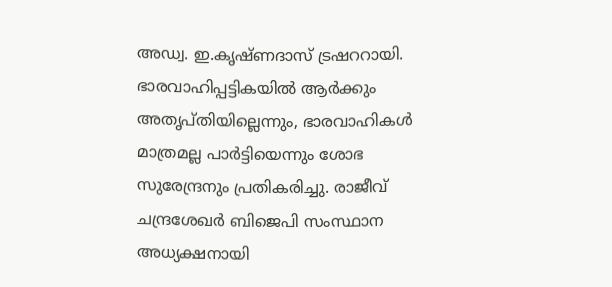അഡ്വ. ഇ.കൃഷ്ണദാസ് ട്രഷററായി. ഭാരവാഹിപ്പട്ടികയില്‍ ആര്‍ക്കും അതൃപ്തിയില്ലെന്നും, ഭാരവാഹികള്‍ മാത്രമല്ല പാര്‍ട്ടിയെന്നും ശോഭ സുരേന്ദ്രനും പ്രതികരിച്ചു. രാജീവ് ചന്ദ്രശേഖര്‍ ബിജെപി സംസ്ഥാന അധ്യക്ഷനായി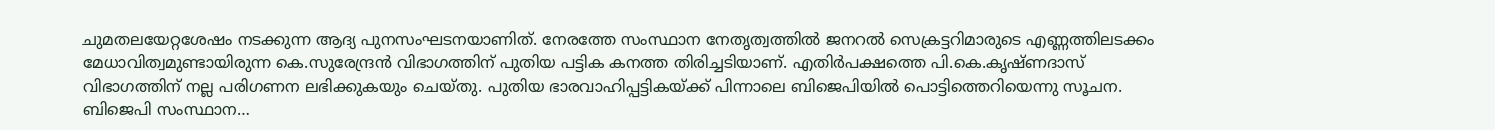ചുമതലയേറ്റശേഷം നടക്കുന്ന ആദ്യ പുനസംഘടനയാണിത്. നേരത്തേ സംസ്ഥാന നേതൃത്വത്തില്‍ ജനറല്‍ സെക്രട്ടറിമാരുടെ എണ്ണത്തിലടക്കം മേധാവിത്വമുണ്ടായിരുന്ന കെ.സുരേന്ദ്രന്‍ വിഭാഗത്തിന് പുതിയ പട്ടിക കനത്ത തിരിച്ചടിയാണ്. എതിര്‍പക്ഷത്തെ പി.കെ.കൃഷ്ണദാസ് വിഭാഗത്തിന് നല്ല പരിഗണന ലഭിക്കുകയും ചെയ്തു. പുതിയ ഭാരവാഹിപ്പട്ടികയ്ക്ക് പിന്നാലെ ബിജെപിയില്‍ പൊട്ടിത്തെറിയെന്നു സൂചന. ബിജെപി സംസ്ഥാന…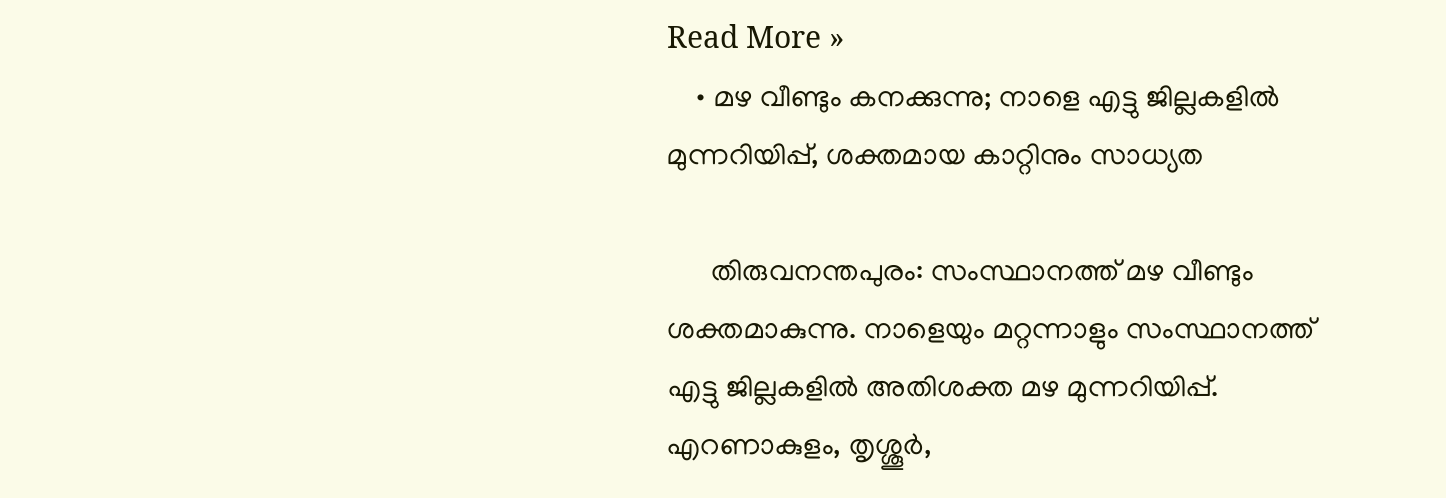Read More »
    • മഴ വീണ്ടും കനക്കുന്നു; നാളെ എട്ടു ജില്ലകളില്‍ മുന്നറിയിപ്പ്, ശക്തമായ കാറ്റിനും സാധ്യത

      തിരുവനന്തപുരം: സംസ്ഥാനത്ത് മഴ വീണ്ടും ശക്തമാകുന്നു. നാളെയും മറ്റന്നാളും സംസ്ഥാനത്ത് എട്ടു ജില്ലകളില്‍ അതിശക്ത മഴ മുന്നറിയിപ്പ്. എറണാകുളം, തൃശ്ശൂര്‍,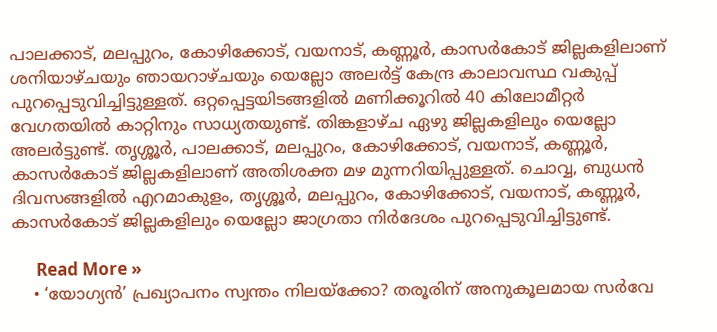പാലക്കാട്, മലപ്പുറം, കോഴിക്കോട്, വയനാട്, കണ്ണൂര്‍, കാസര്‍കോട് ജില്ലകളിലാണ് ശനിയാഴ്ചയും ഞായറാഴ്ചയും യെല്ലോ അലര്‍ട്ട് കേന്ദ്ര കാലാവസ്ഥ വകുപ്പ് പുറപ്പെടുവിച്ചിട്ടുള്ളത്. ഒറ്റപ്പെട്ടയിടങ്ങളില്‍ മണിക്കൂറില്‍ 40 കിലോമീറ്റര്‍ വേഗതയില്‍ കാറ്റിനും സാധ്യതയുണ്ട്. തിങ്കളാഴ്ച ഏഴു ജില്ലകളിലും യെല്ലോ അലര്‍ട്ടുണ്ട്. തൃശ്ശൂര്‍, പാലക്കാട്, മലപ്പുറം, കോഴിക്കോട്, വയനാട്, കണ്ണൂര്‍, കാസര്‍കോട് ജില്ലകളിലാണ് അതിശക്ത മഴ മുന്നറിയിപ്പുള്ളത്. ചൊവ്വ, ബുധന്‍ ദിവസങ്ങളില്‍ എറമാകുളം, തൃശ്ശൂര്‍, മലപ്പുറം, കോഴിക്കോട്, വയനാട്, കണ്ണൂര്‍, കാസര്‍കോട് ജില്ലകളിലും യെല്ലോ ജാഗ്രതാ നിര്‍ദേശം പുറപ്പെടുവിച്ചിട്ടുണ്ട്.

      Read More »
    • ‘യോഗ്യന്‍’ പ്രഖ്യാപനം സ്വന്തം നിലയ്‌ക്കോ? തരൂരിന് അനുകൂലമായ സര്‍വേ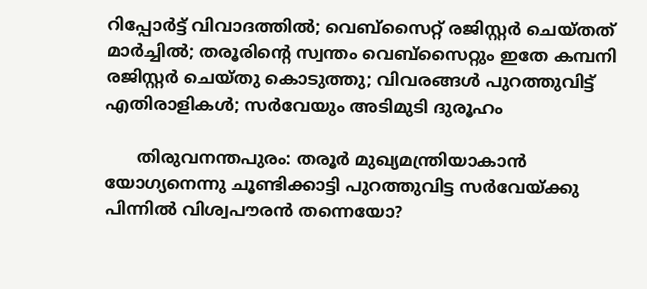റിപ്പോര്‍ട്ട് വിവാദത്തില്‍; വെബ്‌സൈറ്റ് രജിസ്റ്റര്‍ ചെയ്തത് മാര്‍ച്ചില്‍; തരൂരിന്റെ സ്വന്തം വെബ്‌സൈറ്റും ഇതേ കമ്പനി രജിസ്റ്റര്‍ ചെയ്തു കൊടുത്തു; വിവരങ്ങള്‍ പുറത്തുവിട്ട് എതിരാളികള്‍; സര്‍വേയും അടിമുടി ദുരൂഹം

      തിരുവനന്തപുരം: തരൂര്‍ മുഖ്യമന്ത്രിയാകാന്‍ യോഗ്യനെന്നു ചൂണ്ടിക്കാട്ടി പുറത്തുവിട്ട സര്‍വേയ്ക്കു പിന്നില്‍ വിശ്വപൗരന്‍ തന്നെയോ?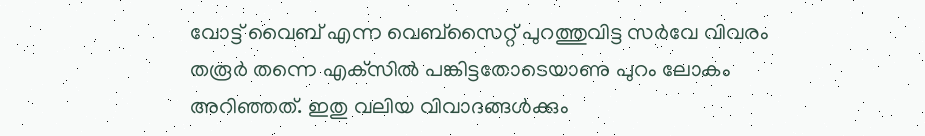വോട്ട് വൈബ് എന്ന വെബ്‌സൈറ്റ് പുറത്തുവിട്ട സര്‍വേ വിവരം തരൂര്‍ തന്നെ എക്‌സില്‍ പങ്കിട്ടതോടെയാണു പുറം ലോകം അറിഞ്ഞത്. ഇതു വലിയ വിവാദങ്ങള്‍ക്കും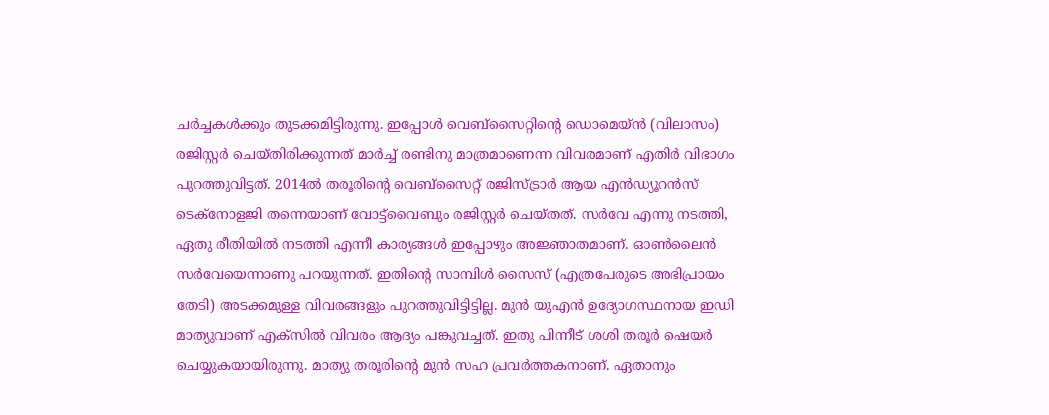ചര്‍ച്ചകള്‍ക്കും തുടക്കമിട്ടിരുന്നു. ഇപ്പോള്‍ വെബ്‌സൈറ്റിന്റെ ഡൊമെയ്ന്‍ (വിലാസം) രജിസ്റ്റര്‍ ചെയ്തിരിക്കുന്നത് മാര്‍ച്ച് രണ്ടിനു മാത്രമാണെന്ന വിവരമാണ് എതിര്‍ വിഭാഗം പുറത്തുവിട്ടത്. 2014ല്‍ തരൂരിന്റെ വെബ്‌സൈറ്റ് രജിസ്ട്രാര്‍ ആയ എന്‍ഡ്യൂറന്‍സ് ടെക്‌നോളജി തന്നെയാണ് വോട്ട്‌വൈബും രജിസ്റ്റര്‍ ചെയ്തത്. സര്‍വേ എന്നു നടത്തി, ഏതു രീതിയില്‍ നടത്തി എന്നീ കാര്യങ്ങള്‍ ഇപ്പോഴും അജ്ഞാതമാണ്. ഓണ്‍ലൈന്‍ സര്‍വേയെന്നാണു പറയുന്നത്. ഇതിന്റെ സാമ്പിള്‍ സൈസ് (എത്രപേരുടെ അഭിപ്രായം തേടി) അടക്കമുള്ള വിവരങ്ങളും പുറത്തുവിട്ടിട്ടില്ല. മുന്‍ യുഎന്‍ ഉദ്യോഗസ്ഥനായ ഇഡി മാത്യുവാണ് എക്‌സില്‍ വിവരം ആദ്യം പങ്കുവച്ചത്. ഇതു പിന്നീട് ശശി തരൂര്‍ ഷെയര്‍ ചെയ്യുകയായിരുന്നു. മാത്യു തരൂരിന്റെ മുന്‍ സഹ പ്രവര്‍ത്തകനാണ്. ഏതാനും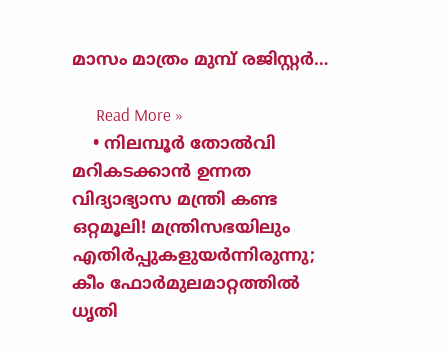മാസം മാത്രം മുമ്പ് രജിസ്റ്റര്‍…

      Read More »
    • നിലമ്പൂര്‍ തോല്‍വി മറികടക്കാന്‍ ഉന്നത വിദ്യാഭ്യാസ മന്ത്രി കണ്ട ഒറ്റമൂലി! മന്ത്രിസഭയിലും എതിര്‍പ്പുകളുയര്‍ന്നിരുന്നു; കീം ഫോര്‍മുലമാറ്റത്തില്‍ ധൃതി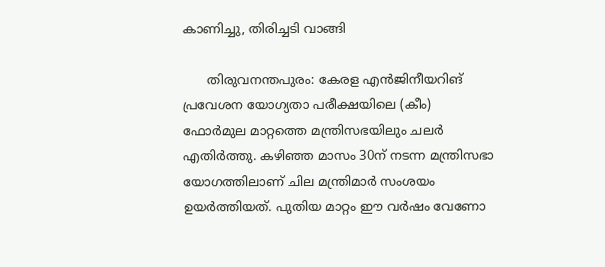കാണിച്ചു, തിരിച്ചടി വാങ്ങി

      തിരുവനന്തപുരം: കേരള എന്‍ജിനീയറിങ് പ്രവേശന യോഗ്യതാ പരീക്ഷയിലെ (കീം) ഫോര്‍മുല മാറ്റത്തെ മന്ത്രിസഭയിലും ചലര്‍ എതിര്‍ത്തു. കഴിഞ്ഞ മാസം 30ന് നടന്ന മന്ത്രിസഭാ യോഗത്തിലാണ് ചില മന്ത്രിമാര്‍ സംശയം ഉയര്‍ത്തിയത്. പുതിയ മാറ്റം ഈ വര്‍ഷം വേണോ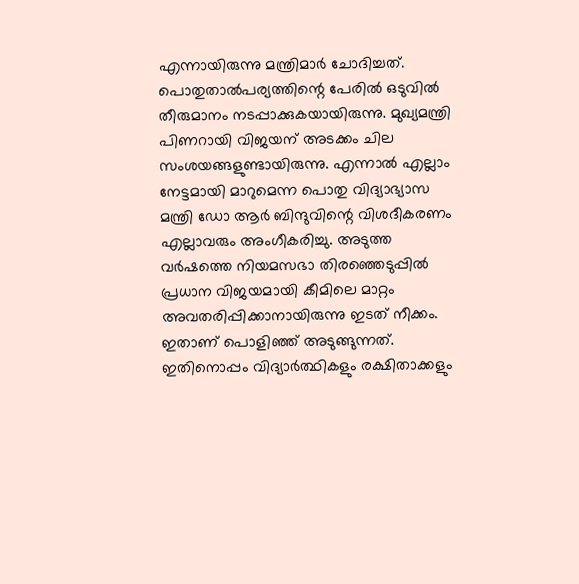എന്നായിരുന്നു മന്ത്രിമാര്‍ ചോദിച്ചത്. പൊതുതാല്‍പര്യത്തിന്റെ പേരില്‍ ഒടുവില്‍ തീരുമാനം നടപ്പാക്കുകയായിരുന്നു. മുഖ്യമന്ത്രി പിണറായി വിജയന് അടക്കം ചില സംശയങ്ങളുണ്ടായിരുന്നു. എന്നാല്‍ എല്ലാം നേട്ടമായി മാറുമെന്ന പൊതു വിദ്യാഭ്യാസ മന്ത്രി ഡോ ആര്‍ ബിന്ദുവിന്റെ വിശദീകരണം എല്ലാവരും അംഗീകരിച്ചു. അടുത്ത വര്‍ഷത്തെ നിയമസഭാ തിരഞ്ഞെടുപ്പില്‍ പ്രധാന വിജയമായി കീമിലെ മാറ്റം അവതരിപ്പിക്കാനായിരുന്നു ഇടത് നീക്കം. ഇതാണ് പൊളിഞ്ഞ് അടുങ്ങുന്നത്. ഇതിനൊപ്പം വിദ്യാര്‍ത്ഥികളും രക്ഷിതാക്കളും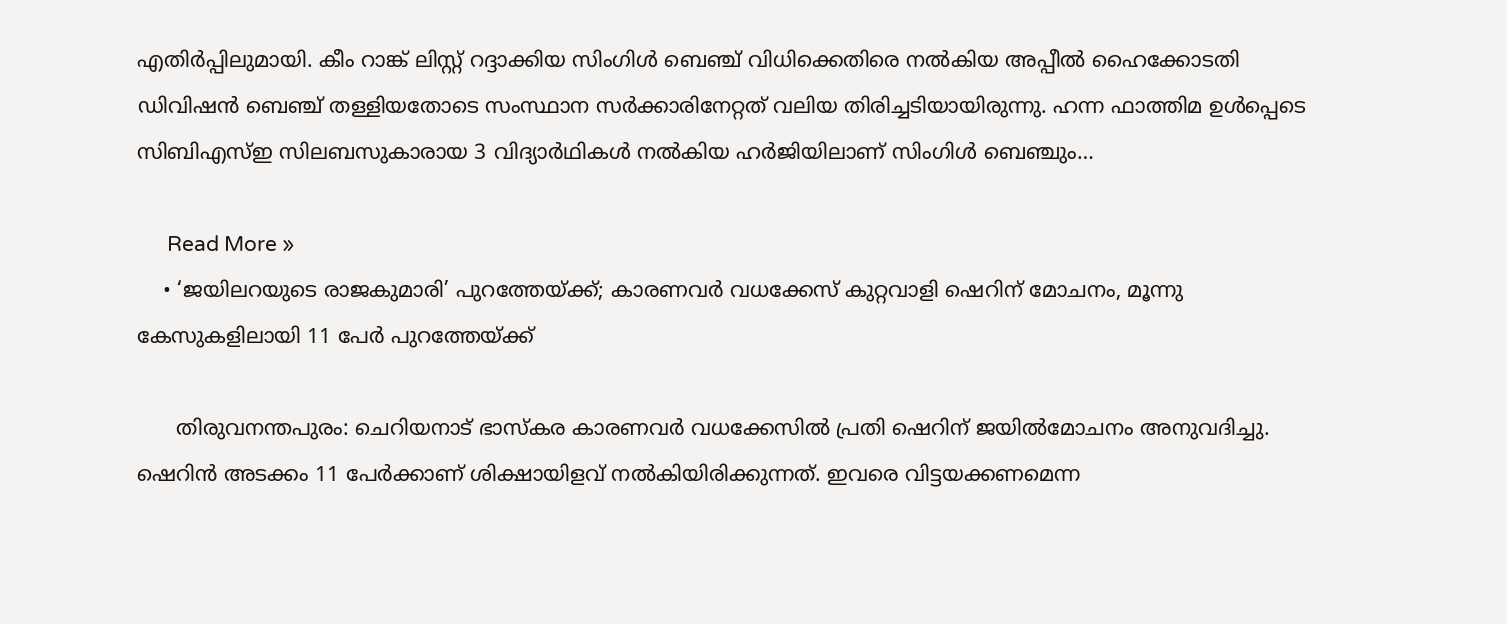എതിര്‍പ്പിലുമായി. കീം റാങ്ക് ലിസ്റ്റ് റദ്ദാക്കിയ സിംഗിള്‍ ബെഞ്ച് വിധിക്കെതിരെ നല്‍കിയ അപ്പീല്‍ ഹൈക്കോടതി ഡിവിഷന്‍ ബെഞ്ച് തള്ളിയതോടെ സംസ്ഥാന സര്‍ക്കാരിനേറ്റത് വലിയ തിരിച്ചടിയായിരുന്നു. ഹന്ന ഫാത്തിമ ഉള്‍പ്പെടെ സിബിഎസ്ഇ സിലബസുകാരായ 3 വിദ്യാര്‍ഥികള്‍ നല്‍കിയ ഹര്‍ജിയിലാണ് സിംഗിള്‍ ബെഞ്ചും…

      Read More »
    • ‘ജയിലറയുടെ രാജകുമാരി’ പുറത്തേയ്ക്ക്; കാരണവര്‍ വധക്കേസ് കുറ്റവാളി ഷെറിന് മോചനം, മൂന്നു കേസുകളിലായി 11 പേര്‍ പുറത്തേയ്ക്ക്

      തിരുവനന്തപുരം: ചെറിയനാട് ഭാസ്‌കര കാരണവര്‍ വധക്കേസില്‍ പ്രതി ഷെറിന് ജയില്‍മോചനം അനുവദിച്ചു. ഷെറിന്‍ അടക്കം 11 പേര്‍ക്കാണ് ശിക്ഷായിളവ് നല്‍കിയിരിക്കുന്നത്. ഇവരെ വിട്ടയക്കണമെന്ന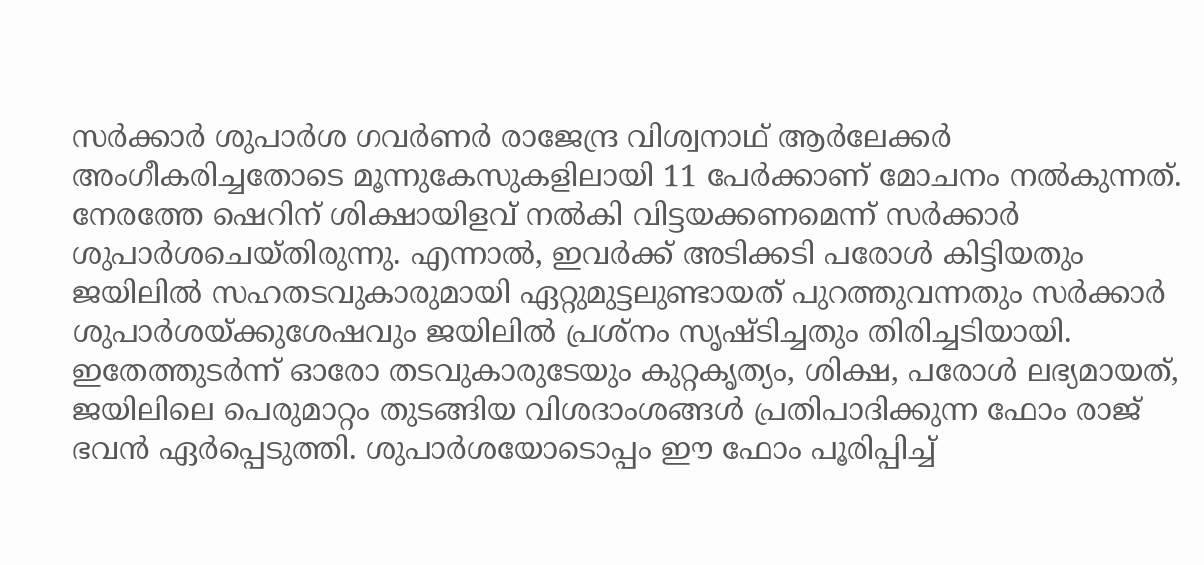സര്‍ക്കാര്‍ ശുപാര്‍ശ ഗവര്‍ണര്‍ രാജേന്ദ്ര വിശ്വനാഥ് ആര്‍ലേക്കര്‍ അംഗീകരിച്ചതോടെ മൂന്നുകേസുകളിലായി 11 പേര്‍ക്കാണ് മോചനം നല്‍കുന്നത്. നേരത്തേ ഷെറിന് ശിക്ഷായിളവ് നല്‍കി വിട്ടയക്കണമെന്ന് സര്‍ക്കാര്‍ ശുപാര്‍ശചെയ്തിരുന്നു. എന്നാല്‍, ഇവര്‍ക്ക് അടിക്കടി പരോള്‍ കിട്ടിയതും ജയിലില്‍ സഹതടവുകാരുമായി ഏറ്റുമുട്ടലുണ്ടായത് പുറത്തുവന്നതും സര്‍ക്കാര്‍ ശുപാര്‍ശയ്ക്കുശേഷവും ജയിലില്‍ പ്രശ്നം സൃഷ്ടിച്ചതും തിരിച്ചടിയായി. ഇതേത്തുടര്‍ന്ന് ഓരോ തടവുകാരുടേയും കുറ്റകൃത്യം, ശിക്ഷ, പരോള്‍ ലഭ്യമായത്, ജയിലിലെ പെരുമാറ്റം തുടങ്ങിയ വിശദാംശങ്ങള്‍ പ്രതിപാദിക്കുന്ന ഫോം രാജ് ഭവന്‍ ഏര്‍പ്പെടുത്തി. ശുപാര്‍ശയോടൊപ്പം ഈ ഫോം പൂരിപ്പിച്ച്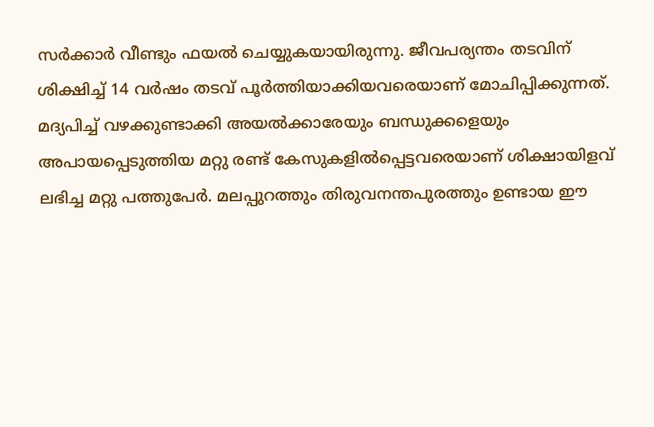സര്‍ക്കാര്‍ വീണ്ടും ഫയല്‍ ചെയ്യുകയായിരുന്നു. ജീവപര്യന്തം തടവിന് ശിക്ഷിച്ച് 14 വര്‍ഷം തടവ് പൂര്‍ത്തിയാക്കിയവരെയാണ് മോചിപ്പിക്കുന്നത്. മദ്യപിച്ച് വഴക്കുണ്ടാക്കി അയല്‍ക്കാരേയും ബന്ധുക്കളെയും അപായപ്പെടുത്തിയ മറ്റു രണ്ട് കേസുകളില്‍പ്പെട്ടവരെയാണ് ശിക്ഷായിളവ് ലഭിച്ച മറ്റു പത്തുപേര്‍. മലപ്പുറത്തും തിരുവനന്തപുരത്തും ഉണ്ടായ ഈ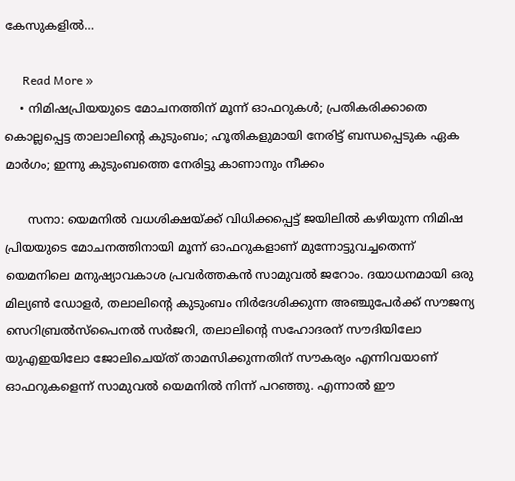കേസുകളില്‍…

      Read More »
    • നിമിഷപ്രിയയുടെ മോചനത്തിന് മൂന്ന് ഓഫറുകള്‍; പ്രതികരിക്കാതെ കൊല്ലപ്പെട്ട താലാലിന്റെ കുടുംബം; ഹൂതികളുമായി നേരിട്ട് ബന്ധപ്പെടുക ഏക മാര്‍ഗം; ഇന്നു കുടുംബത്തെ നേരിട്ടു കാണാനും നീക്കം

      സനാ: യെമനില്‍ വധശിക്ഷയ്ക്ക് വിധിക്കപ്പെട്ട് ജയിലില്‍ കഴിയുന്ന നിമിഷ പ്രിയയുടെ മോചനത്തിനായി മൂന്ന് ഓഫറുകളാണ് മുന്നോട്ടുവച്ചതെന്ന് യെമനിലെ മനുഷ്യാവകാശ പ്രവര്‍ത്തകന്‍ സാമുവല്‍ ജറോം. ദയാധനമായി ഒരു മില്യണ്‍ ഡോളര്‍, തലാലിന്റെ കുടുംബം നിര്‍ദേശിക്കുന്ന അഞ്ചുപേര്‍ക്ക് സൗജന്യ സെറിബ്രല്‍സ്‌പൈനല്‍ സര്‍ജറി, തലാലിന്റെ സഹോദരന് സൗദിയിലോ യുഎഇയിലോ ജോലിചെയ്ത് താമസിക്കുന്നതിന് സൗകര്യം എന്നിവയാണ് ഓഫറുകളെന്ന് സാമുവല്‍ യെമനില്‍ നിന്ന് പറഞ്ഞു. എന്നാല്‍ ഈ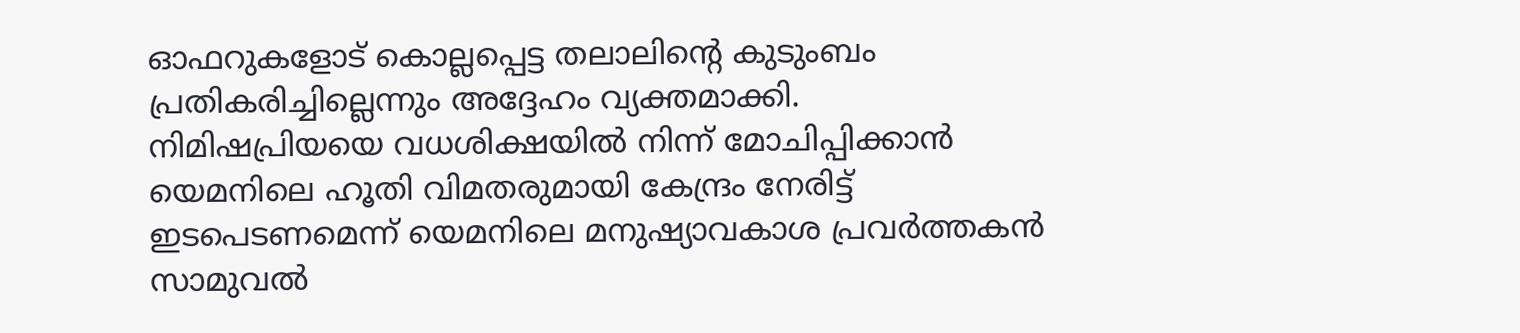ഓഫറുകളോട് കൊല്ലപ്പെട്ട തലാലിന്റെ കുടുംബം പ്രതികരിച്ചില്ലെന്നും അദ്ദേഹം വ്യക്തമാക്കി. നിമിഷപ്രിയയെ വധശിക്ഷയില്‍ നിന്ന് മോചിപ്പിക്കാന്‍ യെമനിലെ ഹൂതി വിമതരുമായി കേന്ദ്രം നേരിട്ട് ഇടപെടണമെന്ന് യെമനിലെ മനുഷ്യാവകാശ പ്രവര്‍ത്തകന്‍ സാമുവല്‍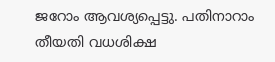ജറോം ആവശ്യപ്പെട്ടു. പതിനാറാം തീയതി വധശിക്ഷ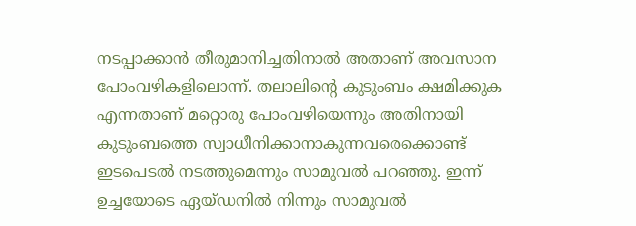നടപ്പാക്കാന്‍ തീരുമാനിച്ചതിനാല്‍ അതാണ് അവസാന പോംവഴികളിലൊന്ന്. തലാലിന്റെ കുടുംബം ക്ഷമിക്കുക എന്നതാണ് മറ്റൊരു പോംവഴിയെന്നും അതിനായി കുടുംബത്തെ സ്വാധീനിക്കാനാകുന്നവരെക്കൊണ്ട് ഇടപെടല്‍ നടത്തുമെന്നും സാമുവല്‍ പറഞ്ഞു. ഇന്ന് ഉച്ചയോടെ ഏയ്ഡനില്‍ നിന്നും സാമുവല്‍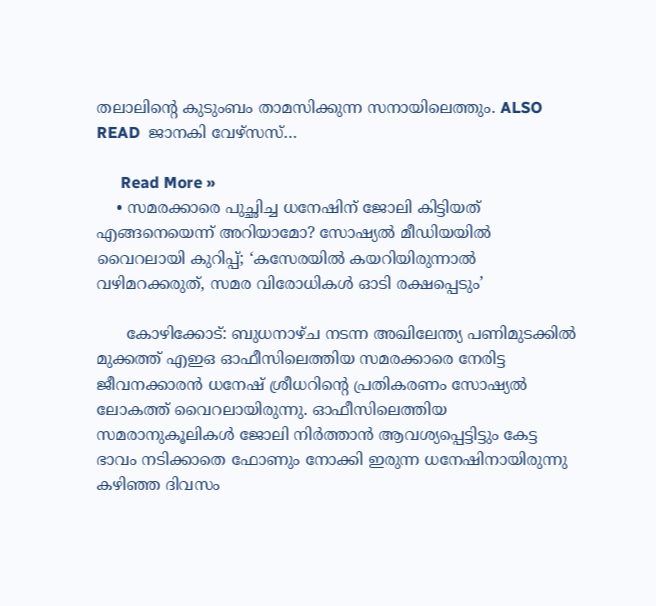തലാലിന്റെ കുടുംബം താമസിക്കുന്ന സനായിലെത്തും. ALSO READ  ജാനകി വേഴ്‌സസ്…

      Read More »
    • സമരക്കാരെ പുച്ഛിച്ച ധനേഷിന് ജോലി കിട്ടിയത് എങ്ങനെയെന്ന് അറിയാമോ? സോഷ്യല്‍ മീഡിയയില്‍ വൈറലായി കുറിപ്പ്; ‘കസേരയില്‍ കയറിയിരുന്നാല്‍ വഴിമറക്കരുത്, സമര വിരോധികള്‍ ഓടി രക്ഷപ്പെടും’

      കോഴിക്കോട്: ബുധനാഴ്ച നടന്ന അഖിലേന്ത്യ പണിമുടക്കില്‍ മുക്കത്ത് എഇഒ ഓഫീസിലെത്തിയ സമരക്കാരെ നേരിട്ട ജീവനക്കാരന്‍ ധനേഷ് ശ്രീധറിന്റെ പ്രതികരണം സോഷ്യല്‍ ലോകത്ത് വൈറലായിരുന്നു. ഓഫീസിലെത്തിയ സമരാനുകൂലികള്‍ ജോലി നിര്‍ത്താന്‍ ആവശ്യപ്പെട്ടിട്ടും കേട്ട ഭാവം നടിക്കാതെ ഫോണും നോക്കി ഇരുന്ന ധനേഷിനായിരുന്നു കഴിഞ്ഞ ദിവസം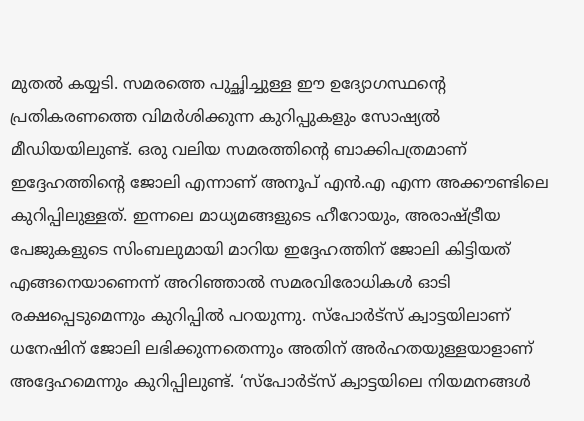മുതല്‍ കയ്യടി. സമരത്തെ പുച്ഛിച്ചുള്ള ഈ ഉദ്യോഗസ്ഥന്റെ പ്രതികരണത്തെ വിമര്‍ശിക്കുന്ന കുറിപ്പുകളും സോഷ്യല്‍ മീഡിയയിലുണ്ട്. ഒരു വലിയ സമരത്തിന്റെ ബാക്കിപത്രമാണ് ഇദ്ദേഹത്തിന്റെ ജോലി എന്നാണ് അനൂപ് എന്‍.എ എന്ന അക്കൗണ്ടിലെ കുറിപ്പിലുള്ളത്. ഇന്നലെ മാധ്യമങ്ങളുടെ ഹീറോയും, അരാഷ്ട്രീയ പേജുകളുടെ സിംബലുമായി മാറിയ ഇദ്ദേഹത്തിന് ജോലി കിട്ടിയത് എങ്ങനെയാണെന്ന് അറിഞ്ഞാല്‍ സമരവിരോധികള്‍ ഓടി രക്ഷപ്പെടുമെന്നും കുറിപ്പില്‍ പറയുന്നു. സ്‌പോര്‍ട്‌സ് ക്വാട്ടയിലാണ് ധനേഷിന് ജോലി ലഭിക്കുന്നതെന്നും അതിന് അര്‍ഹതയുള്ളയാളാണ് അദ്ദേഹമെന്നും കുറിപ്പിലുണ്ട്. ‘സ്‌പോര്‍ട്‌സ് ക്വാട്ടയിലെ നിയമനങ്ങള്‍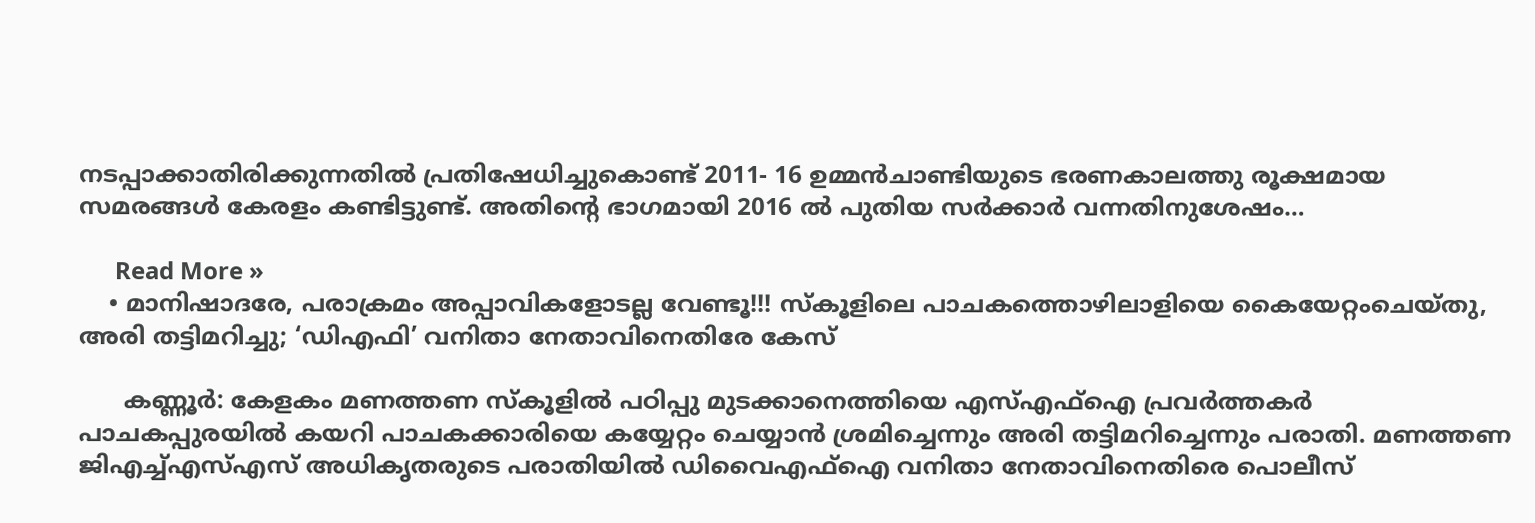നടപ്പാക്കാതിരിക്കുന്നതില്‍ പ്രതിഷേധിച്ചുകൊണ്ട് 2011- 16 ഉമ്മന്‍ചാണ്ടിയുടെ ഭരണകാലത്തു രൂക്ഷമായ സമരങ്ങള്‍ കേരളം കണ്ടിട്ടുണ്ട്. അതിന്റെ ഭാഗമായി 2016 ല്‍ പുതിയ സര്‍ക്കാര്‍ വന്നതിനുശേഷം…

      Read More »
    • മാനിഷാദരേ, പരാക്രമം അപ്പാവികളോടല്ല വേണ്ടൂ!!! സ്‌കൂളിലെ പാചകത്തൊഴിലാളിയെ കൈയേറ്റംചെയ്തു, അരി തട്ടിമറിച്ചു; ‘ഡിഎഫി’ വനിതാ നേതാവിനെതിരേ കേസ്

      കണ്ണൂര്‍: കേളകം മണത്തണ സ്‌കൂളില്‍ പഠിപ്പു മുടക്കാനെത്തിയെ എസ്എഫ്‌ഐ പ്രവര്‍ത്തകര്‍ പാചകപ്പുരയില്‍ കയറി പാചകക്കാരിയെ കയ്യേറ്റം ചെയ്യാന്‍ ശ്രമിച്ചെന്നും അരി തട്ടിമറിച്ചെന്നും പരാതി. മണത്തണ ജിഎച്ച്എസ്എസ് അധികൃതരുടെ പരാതിയില്‍ ഡിവൈഎഫ്‌ഐ വനിതാ നേതാവിനെതിരെ പൊലീസ്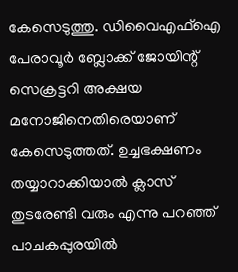കേസെടുത്തു. ഡിവൈഎഫ്‌ഐ പേരാവൂര്‍ ബ്ലോക്ക് ജോയിന്റ് സെക്രട്ടറി അക്ഷയ മനോജിനെതിരെയാണ് കേസെടുത്തത്. ഉച്ചഭക്ഷണം തയ്യാറാക്കിയാല്‍ ക്ലാസ് തുടരേണ്ടി വരും എന്നു പറഞ്ഞ് പാചകപ്പുരയില്‍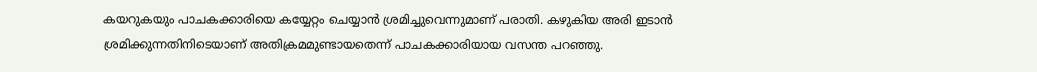കയറുകയും പാചകക്കാരിയെ കയ്യേറ്റം ചെയ്യാന്‍ ശ്രമിച്ചുവെന്നുമാണ് പരാതി. കഴുകിയ അരി ഇടാന്‍ ശ്രമിക്കുന്നതിനിടെയാണ് അതിക്രമമുണ്ടായതെന്ന് പാചകക്കാരിയായ വസന്ത പറഞ്ഞു.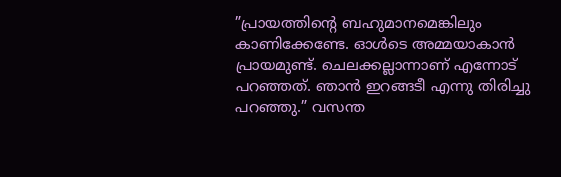”പ്രായത്തിന്റെ ബഹുമാനമെങ്കിലും കാണിക്കേണ്ടേ. ഓള്‍ടെ അമ്മയാകാന്‍ പ്രായമുണ്ട്. ചെലക്കല്ലാന്നാണ് എന്നോട് പറഞ്ഞത്. ഞാന്‍ ഇറങ്ങടീ എന്നു തിരിച്ചു പറഞ്ഞു.” വസന്ത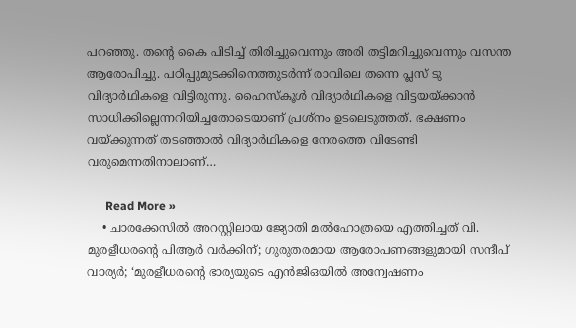പറഞ്ഞു. തന്റെ കൈ പിടിച്ച് തിരിച്ചുവെന്നും അരി തട്ടിമറിച്ചുവെന്നും വസന്ത ആരോപിച്ചു. പഠിപ്പുമുടക്കിനെത്തുടര്‍ന്ന് രാവിലെ തന്നെ പ്ലസ് ടു വിദ്യാര്‍ഥികളെ വിട്ടിരുന്നു. ഹൈസ്‌കൂള്‍ വിദ്യാര്‍ഥികളെ വിട്ടയയ്ക്കാന്‍ സാധിക്കില്ലെന്നറിയിച്ചതോടെയാണ് പ്രശ്‌നം ഉടലെടുത്തത്. ഭക്ഷണം വയ്ക്കുന്നത് തടഞ്ഞാല്‍ വിദ്യാര്‍ഥികളെ നേരത്തെ വിടേണ്ടി വരുമെന്നതിനാലാണ്…

      Read More »
    • ചാരക്കേസില്‍ അറസ്റ്റിലായ ജ്യോതി മല്‍ഹോത്രയെ എത്തിച്ചത് വി. മുരളീധരന്റെ പിആര്‍ വര്‍ക്കിന്; ഗുരുതരമായ ആരോപണങ്ങളുമായി സന്ദീപ് വാര്യര്‍; ‘മുരളീധരന്റെ ഭാര്യയുടെ എന്‍ജിഒയില്‍ അന്വേഷണം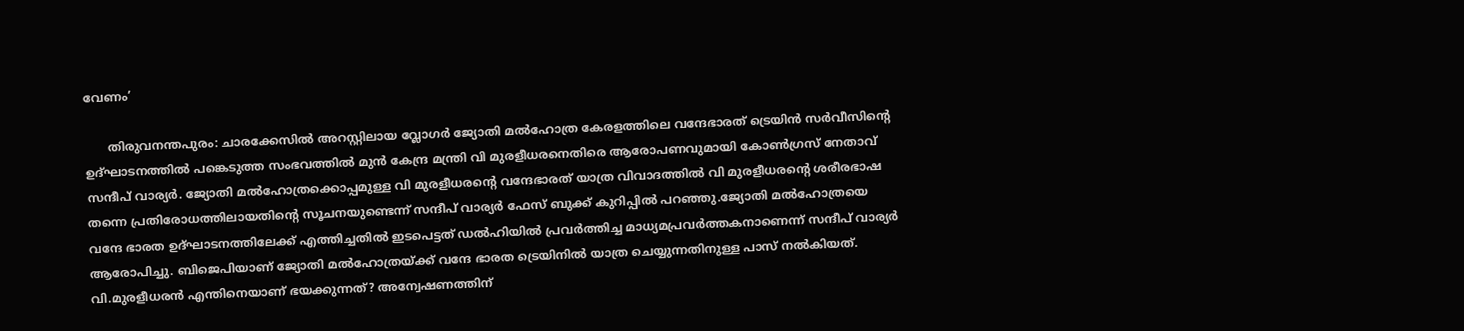വേണം’

      തിരുവനന്തപുരം: ചാരക്കേസിൽ അറസ്റ്റിലായ വ്ലോഗര്‍ ജ്യോതി മൽഹോത്ര കേരളത്തിലെ വന്ദേഭാരത് ട്രെയിന്‍ സര്‍വീസിന്‍റെ ഉദ്ഘാടനത്തിൽ പങ്കെടുത്ത സംഭവത്തിൽ മുൻ കേന്ദ്ര മന്ത്രി വി മുരളീധരനെതിരെ ആരോപണവുമായി കോണ്‍ഗ്രസ് നേതാവ് സന്ദീപ് വാര്യര്‍. ജ്യോതി മൽഹോത്രക്കൊപ്പമുള്ള വി മുരളീധരന്‍റെ വന്ദേഭാരത് യാത്ര വിവാദത്തിൽ വി മുരളീധരന്‍റെ ശരീരഭാഷ തന്നെ പ്രതിരോധത്തിലായതിന്‍റെ സൂചനയുണ്ടെന്ന് സന്ദീപ് വാര്യര്‍ ഫേസ് ബുക്ക് കുറിപ്പിൽ പറഞ്ഞു.ജ്യോതി മൽഹോത്രയെ വന്ദേ ഭാരത ഉദ്ഘാടനത്തിലേക്ക് എത്തിച്ചതിൽ ഇടപെട്ടത് ഡൽഹിയിൽ പ്രവർത്തിച്ച മാധ്യമപ്രവർത്തകനാണെന്ന് സന്ദീപ് വാര്യര്‍ ആരോപിച്ചു. ബിജെപിയാണ് ജ്യോതി മൽഹോത്രയ്ക്ക് വന്ദേ ഭാരത ട്രെയിനിൽ യാത്ര ചെയ്യുന്നതിനുള്ള പാസ് നൽകിയത്. വി.മുരളീധരൻ എന്തിനെയാണ് ഭയക്കുന്നത്? അന്വേഷണത്തിന്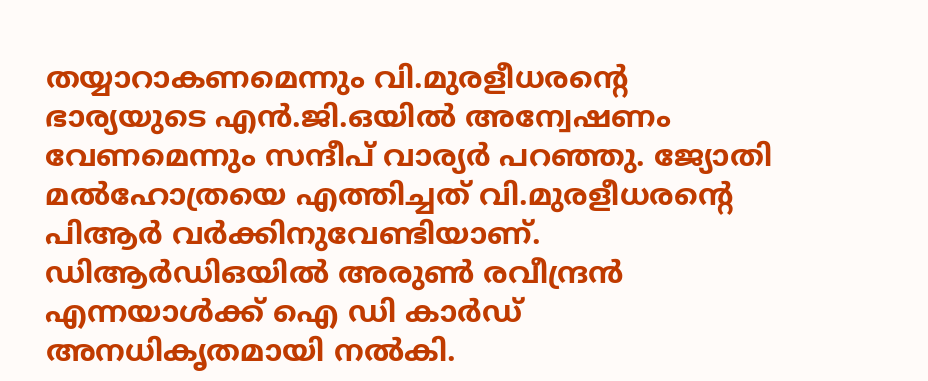തയ്യാറാകണമെന്നും വി.മുരളീധരന്‍റെ ഭാര്യയുടെ എൻ.ജി.ഒയിൽ അന്വേഷണം വേണമെന്നും സന്ദീപ് വാര്യര്‍ പറഞ്ഞു. ജ്യോതി മൽഹോത്രയെ എത്തിച്ചത് വി.മുരളീധരന്‍റെ പിആര്‍ വര്‍ക്കിനുവേണ്ടിയാണ്. ഡിആർഡിഒയിൽ അരുൺ രവീന്ദ്രൻ എന്നയാൾക്ക് ഐ ഡി കാർഡ് അനധികൃതമായി നൽകി.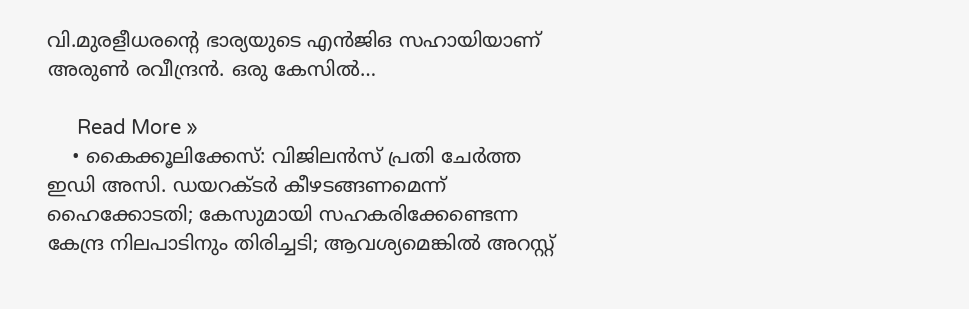വി.മുരളീധരന്‍റെ ഭാര്യയുടെ എൻജിഒ സഹായിയാണ് അരുൺ രവീന്ദ്രൻ. ഒരു കേസിൽ…

      Read More »
    • കൈക്കൂലിക്കേസ്: വിജിലന്‍സ് പ്രതി ചേര്‍ത്ത ഇഡി അസി. ഡയറക്ടര്‍ കീഴടങ്ങണമെന്ന് ഹൈക്കോടതി; കേസുമായി സഹകരിക്കേണ്ടെന്ന കേന്ദ്ര നിലപാടിനും തിരിച്ചടി; ആവശ്യമെങ്കില്‍ അറസ്റ്റ്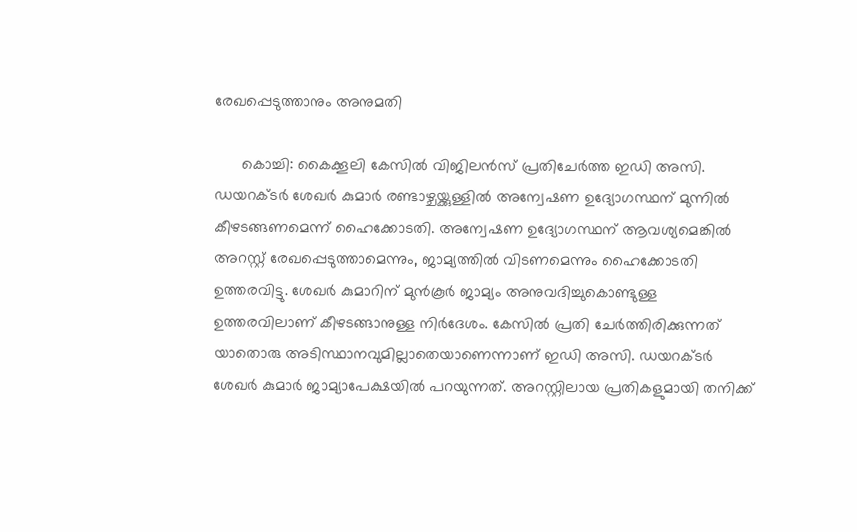രേഖപ്പെടുത്താനും അനുമതി

      കൊച്ചി: കൈക്കൂലി കേസില്‍ വിജിലന്‍സ് പ്രതിചേര്‍ത്ത ഇഡി അസി. ഡയറക്ടര്‍ ശേഖര്‍ കുമാര്‍ രണ്ടാഴ്ചയ്ക്കുള്ളില്‍ അന്വേഷണ ഉദ്യോഗസ്ഥന് മുന്നില്‍ കീഴടങ്ങണമെന്ന് ഹൈക്കോടതി. അന്വേഷണ ഉദ്യോഗസ്ഥന് ആവശ്യമെങ്കില്‍ അറസ്റ്റ് രേഖപ്പെടുത്താമെന്നും, ജാമ്യത്തില്‍ വിടണമെന്നും ഹൈക്കോടതി ഉത്തരവിട്ടു. ശേഖര്‍ കുമാറിന് മുന്‍കൂര്‍ ജാമ്യം അനുവദിച്ചുകൊണ്ടുള്ള ഉത്തരവിലാണ് കീഴടങ്ങാനുള്ള നിര്‍ദേശം. കേസിൽ പ്രതി ചേർത്തിരിക്കുന്നത് യാതൊരു അടിസ്ഥാനവുമില്ലാതെയാണെന്നാണ് ഇഡി അസി. ഡയറക്ടര്‍ ശേഖര്‍ കുമാര്‍ ജാമ്യാപേക്ഷയിൽ പറയുന്നത്. അറസ്റ്റിലായ പ്രതികളുമായി തനിക്ക്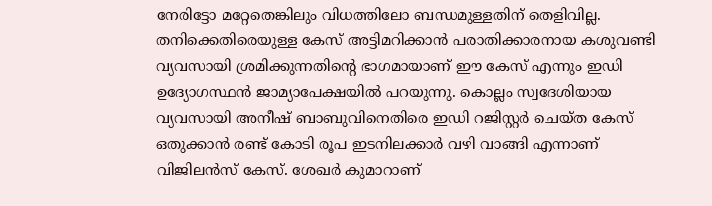നേരിട്ടോ മറ്റേതെങ്കിലും വിധത്തിലോ ബന്ധമുള്ളതിന് തെളിവില്ല. തനിക്കെതിരെയുള്ള കേസ് അട്ടിമറിക്കാൻ പരാതിക്കാരനായ കശുവണ്ടി വ്യവസായി ശ്രമിക്കുന്നതിന്റെ ഭാഗമായാണ് ഈ കേസ് എന്നും ഇഡി ഉദ്യോഗസ്ഥന്‍ ജാമ്യാപേക്ഷയില്‍ പറയുന്നു. കൊല്ലം സ്വദേശിയായ വ്യവസായി അനീഷ് ബാബുവിനെതിരെ ഇഡി റജിസ്റ്റർ ചെയ്ത കേസ് ഒതുക്കാൻ രണ്ട് കോടി രൂപ ഇടനിലക്കാർ വഴി വാങ്ങി എന്നാണ് വിജിലൻസ് കേസ്. ശേഖർ കുമാറാണ്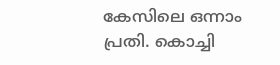കേസിലെ ഒന്നാം പ്രതി. കൊച്ചി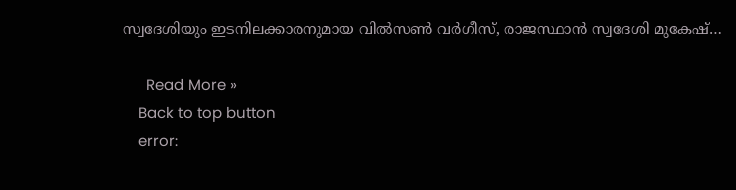സ്വദേശിയും ഇടനിലക്കാരനുമായ വിൽസൺ വർഗീസ്, രാജസ്ഥാൻ സ്വദേശി മുകേഷ്…

      Read More »
    Back to top button
    error: